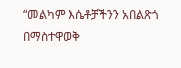“መልካም እሴቶቻችንን አበልጽጎ በማስተዋወቅ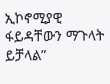ኢኮኖሚያዊ ፋይዳቸውን ማጉላት ይቻላል”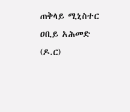ጠቅላይ ሚኒስተር ዐቢይ አሕመድ (ዶ.ር)